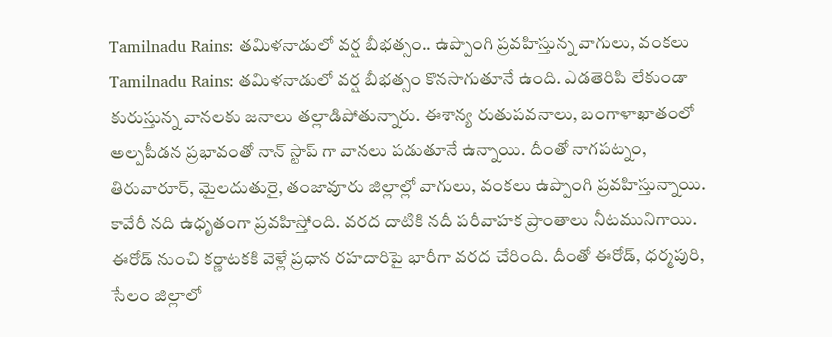Tamilnadu Rains: తమిళనాడులో వర్ష బీభత్సం.. ఉప్పొంగి ప్రవహిస్తున్న వాగులు, వంకలు
Tamilnadu Rains: తమిళనాడులో వర్ష బీభత్సం కొనసాగుతూనే ఉంది. ఎడతెరిపి లేకుండా కురుస్తున్న వానలకు జనాలు తల్లాడిపోతున్నారు. ఈశాన్య రుతుపవనాలు, బంగాళాఖాతంలో అల్పపీడన ప్రభావంతో నాన్ స్టాప్ గా వానలు పడుతూనే ఉన్నాయి. దీంతో నాగపట్నం, తిరువారూర్, మైలదుతురై, తంజావూరు జిల్లాల్లో వాగులు, వంకలు ఉప్పొంగి ప్రవహిస్తున్నాయి. కావేరీ నది ఉధృతంగా ప్రవహిస్తోంది. వరద దాటికి నదీ పరీవాహక ప్రాంతాలు నీటమునిగాయి. ఈరోడ్ నుంచి కర్ణాటకకి వెళ్లే ప్రధాన రహదారిపై భారీగా వరద చేరింది. దీంతో ఈరోడ్, ధర్మపురి, సేలం జిల్లాలో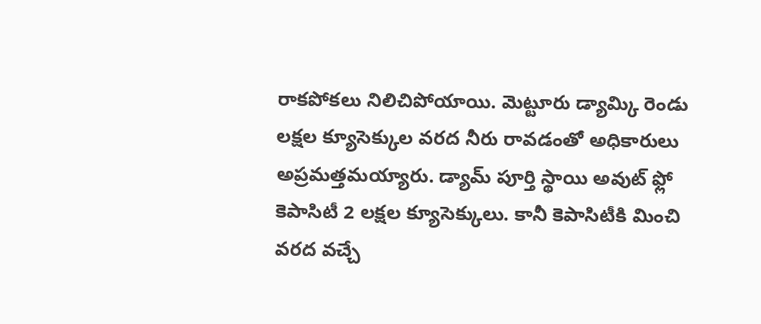రాకపోకలు నిలిచిపోయాయి. మెట్టూరు డ్యామ్కి రెండు లక్షల క్యూసెక్కుల వరద నీరు రావడంతో అధికారులు అప్రమత్తమయ్యారు. డ్యామ్ పూర్తి స్థాయి అవుట్ ఫ్లో కెపాసిటీ 2 లక్షల క్యూసెక్కులు. కానీ కెపాసిటీకి మించి వరద వచ్చే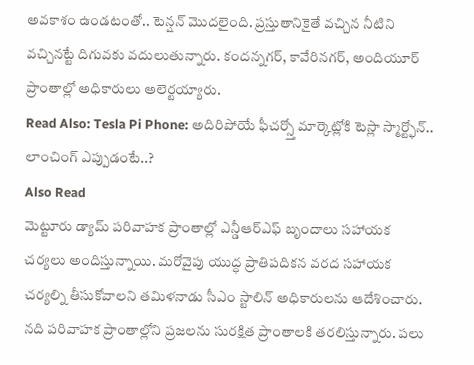అవకాశం ఉండటంతో.. టెన్షన్ మొదలైంది. ప్రస్తుతానికైతే వచ్చిన నీటిని వచ్చినట్టే దిగువకు వదులుతున్నారు. కందన్నగర్, కావేరినగర్, అందియూర్ ప్రాంతాల్లో అధికారులు అలెర్టయ్యారు.
Read Also: Tesla Pi Phone: అదిరిపోయే ఫీచర్స్తో మార్కెట్లోకి టెస్లా స్మార్ట్ఫోన్.. లాంచింగ్ ఎప్పుడంటే..?
Also Read
మెట్టూరు డ్యామ్ పరివాహక ప్రాంతాల్లో ఎన్డీఆర్ఎఫ్ బృందాలు సహాయక చర్యలు అందిస్తున్నాయి. మరోవైపు యుద్ధ ప్రాతిపదికన వరద సహాయక చర్యల్ని తీసుకోవాలని తమిళనాడు సీఎం స్టాలిన్ అధికారులను ఆదేశించారు. నది పరివాహక ప్రాంతాల్లోని ప్రజలను సురక్షిత ప్రాంతాలకి తరలిస్తున్నారు. పలు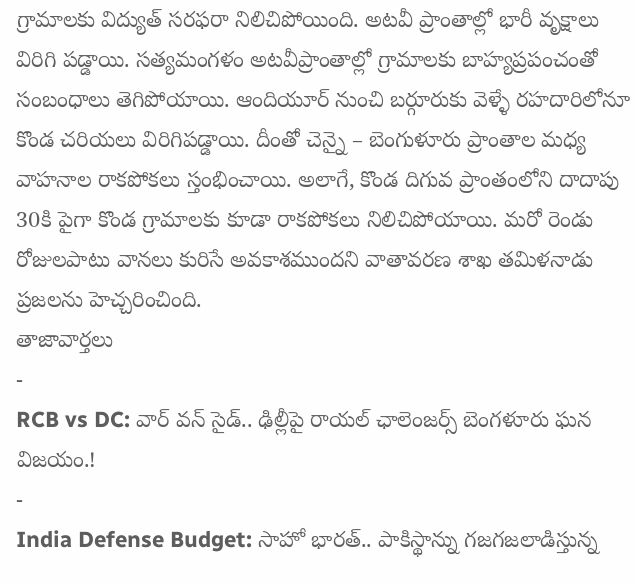గ్రామాలకు విద్యుత్ సరఫరా నిలిచిపోయింది. అటవీ ప్రాంతాల్లో భారీ వృక్షాలు విరిగి పడ్డాయి. సత్యమంగళం అటవీప్రాంతాల్లో గ్రామాలకు బాహ్యప్రపంచంతో సంబంధాలు తెగిపోయాయి. ఆందియూర్ నుంచి బర్గూరుకు వెళ్ళే రహదారిలోనూ కొండ చరియలు విరిగిపడ్డాయి. దీంతో చెన్నై – బెంగుళూరు ప్రాంతాల మధ్య వాహనాల రాకపోకలు స్తంభించాయి. అలాగే, కొండ దిగువ ప్రాంతంలోని దాదాపు 30కి పైగా కొండ గ్రామాలకు కూడా రాకపోకలు నిలిచిపోయాయి. మరో రెండు రోజులపాటు వానలు కురిసే అవకాశముందని వాతావరణ శాఖ తమిళనాడు ప్రజలను హెచ్చరించింది.
తాజావార్తలు
-
RCB vs DC: వార్ వన్ సైడ్.. ఢిల్లీపై రాయల్ ఛాలెంజర్స్ బెంగళూరు ఘన విజయం.!
-
India Defense Budget: సాహో భారత్.. పాకిస్థాన్ను గజగజలాడిస్తున్న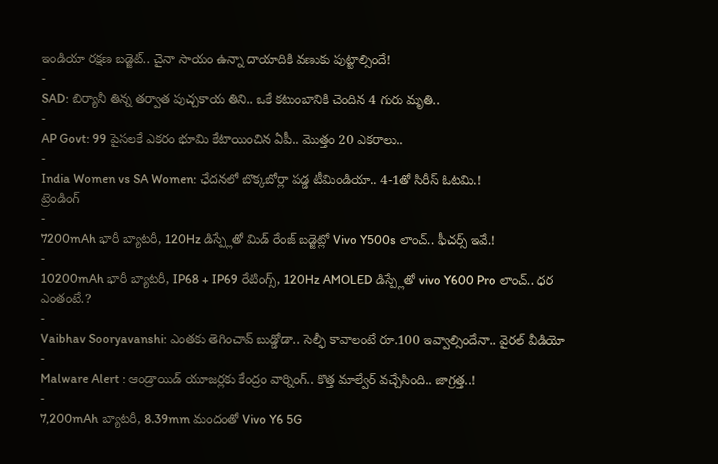ఇండియా రక్షణ బడ్జెట్.. చైనా సాయం ఉన్నా దాయాదికి వణుకు పుట్టాల్సిందే!
-
SAD: బిర్యానీ తిన్న తర్వాత పుచ్చకాయ తిని.. ఒకే కటుంబానికి చెందిన 4 గురు మృతి..
-
AP Govt: 99 పైసలకే ఎకరం భూమి కేటాయించిన ఏపీ.. మొత్తం 20 ఎకరాలు..
-
India Women vs SA Women: ఛేదనలో బొక్కబోర్లా పడ్డ టీమిండియా.. 4-1తో సిరీస్ ఓటమి.!
ట్రెండింగ్
-
7200mAh భారీ బ్యాటరీ, 120Hz డిస్ప్లేతో మిడ్ రేంజ్ బడ్జెట్లో Vivo Y500s లాంచ్.. ఫీచర్స్ ఇవే.!
-
10200mAh భారీ బ్యాటరీ, IP68 + IP69 రేటింగ్స్, 120Hz AMOLED డిస్ప్లేతో vivo Y600 Pro లాంచ్.. ధర ఎంతంటే.?
-
Vaibhav Sooryavanshi: ఎంతకు తెగించావ్ బుడ్డోడా.. సెల్ఫీ కావాలంటే రూ.100 ఇవ్వాల్సిందేనా.. వైరల్ వీడియో
-
Malware Alert : ఆండ్రాయిడ్ యూజర్లకు కేంద్రం వార్నింగ్.. కొత్త మాల్వేర్ వచ్చేసింది.. జాగ్రత్త..!
-
7,200mAh బ్యాటరీ, 8.39mm మందంతో Vivo Y6 5G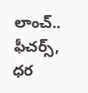లాంచ్.. ఫీచర్స్, ధర